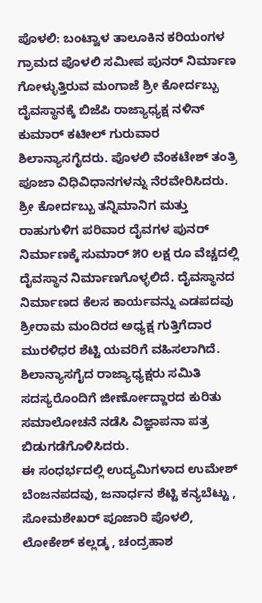ಪೊಳಲಿ: ಬಂಟ್ವಾಳ ತಾಲೂಕಿನ ಕರಿಯಂಗಳ ಗ್ರಾಮದ ಪೊಳಲಿ ಸಮೀಪ ಪುನರ್ ನಿರ್ಮಾಣ ಗೋಳ್ಳುತ್ತಿರುವ ಮಂಗಾಜೆ ಶ್ರೀ ಕೋರ್ದಬ್ಬು ದೈವಸ್ಥಾನಕ್ಕೆ ಬಿಜೆಪಿ ರಾಜ್ಯಾಧ್ಯಕ್ಷ ನಳಿನ್ ಕುಮಾರ್ ಕಟೀಲ್ ಗುರುವಾರ ಶಿಲಾನ್ಯಾಸಗೈದರು. ಪೊಳಲಿ ವೆಂಕಟೇಶ್ ತಂತ್ರಿ ಪೂಜಾ ವಿಧಿವಿಧಾನಗಳನ್ನು ನೆರವೇರಿಸಿದರು.
ಶ್ರೀ ಕೋರ್ದಬ್ಬು ತನ್ನಿಮಾನಿಗ ಮತ್ತು ರಾಹುಗುಳಿಗ ಪರಿವಾರ ದೈವಗಳ ಪುನರ್ ನಿರ್ಮಾಣಕ್ಕೆ ಸುಮಾರ್ ೫೦ ಲಕ್ಷ ರೂ ವೆಚ್ಚದಲ್ಲಿ ದೈವಸ್ಥಾನ ನಿರ್ಮಾಣಗೊಳ್ಳಲಿದೆ. ದೈವಸ್ಥಾನದ ನಿರ್ಮಾಣದ ಕೆಲಸ ಕಾರ್ಯವನ್ನು ಎಡಪದವು ಶ್ರೀರಾಮ ಮಂದಿರದ ಅಧ್ಯಕ್ಷ ಗುತ್ತಿಗೆದಾರ ಮುರಳಿಧರ ಶೆಟ್ಟಿ ಯವರಿಗೆ ವಹಿಸಲಾಗಿದೆ.
ಶಿಲಾನ್ಯಾಸಗೈದ ರಾಜ್ಯಾಧ್ಯಕ್ಷರು ಸಮಿತಿ ಸದಸ್ಯರೊಂದಿಗೆ ಜೀರ್ಣೋದ್ದಾರದ ಕುರಿತು ಸಮಾಲೋಚನೆ ನಡೆಸಿ ವಿಜ್ಞಾಪನಾ ಪತ್ರ ಬಿಡುಗಡೆಗೊಳಿಸಿದರು.
ಈ ಸಂಧರ್ಭದಲ್ಲಿ ಉದ್ಯಮಿಗಳಾದ ಉಮೇಶ್ ಬೆಂಜನಪದವು, ಜನಾರ್ಧನ ಶೆಟ್ಟಿ ಕನ್ಯಬೆಟ್ಟು , ಸೋಮಶೇಖರ್ ಪೂಜಾರಿ ಪೊಳಲಿ, ಲೋಕೇಶ್ ಕಲ್ಲಡ್ಕ , ಚಂದ್ರಹಾಶ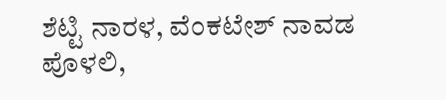ಶೆಟ್ಟಿ ನಾರಳ, ವೆಂಕಟೇಶ್ ನಾವಡ ಪೊಳಲಿ,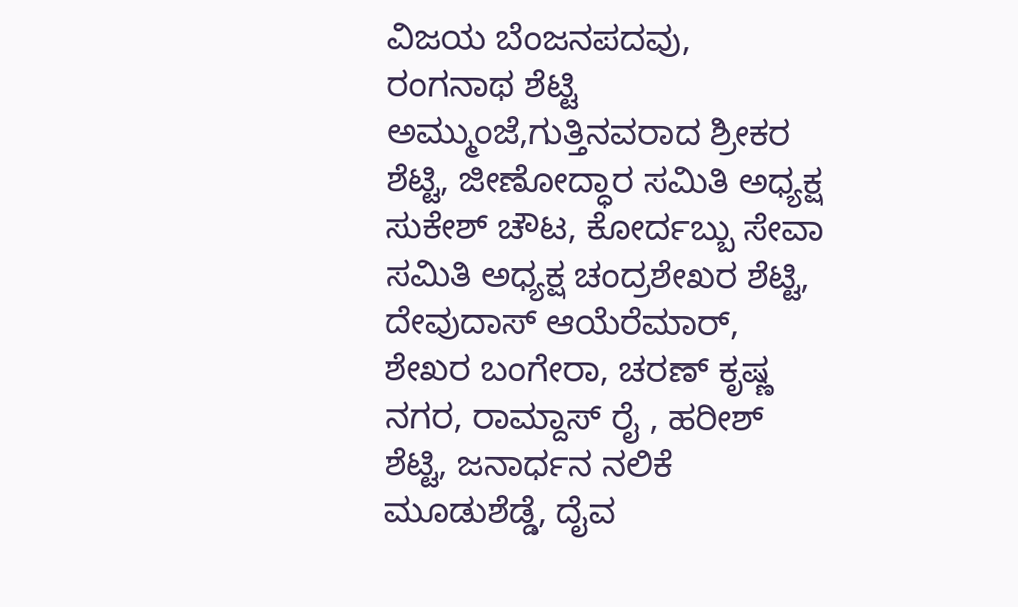ವಿಜಯ ಬೆಂಜನಪದವು, ರಂಗನಾಥ ಶೆಟ್ಟಿ ಅಮ್ಮುಂಜೆ,ಗುತ್ತಿನವರಾದ ಶ್ರೀಕರ ಶೆಟ್ಟಿ, ಜೀಣೋದ್ಧಾರ ಸಮಿತಿ ಅಧ್ಯಕ್ಷ ಸುಕೇಶ್ ಚೌಟ, ಕೋರ್ದಬ್ಬು ಸೇವಾ ಸಮಿತಿ ಅಧ್ಯಕ್ಷ ಚಂದ್ರಶೇಖರ ಶೆಟ್ಟಿ, ದೇವುದಾಸ್ ಆಯೆರೆಮಾರ್, ಶೇಖರ ಬಂಗೇರಾ, ಚರಣ್ ಕೃಷ್ಣ ನಗರ, ರಾಮ್ದಾಸ್ ರೈ , ಹರೀಶ್ ಶೆಟ್ಟಿ, ಜನಾರ್ಧನ ನಲಿಕೆ ಮೂಡುಶೆಡ್ಡೆ, ದೈವ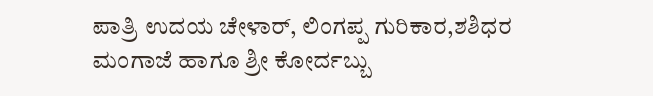ಪಾತ್ರಿ ಉದಯ ಚೇಳಾರ್, ಲಿಂಗಪ್ಪ ಗುರಿಕಾರ,ಶಶಿಧರ ಮಂಗಾಜೆ ಹಾಗೂ ಶ್ರೀ ಕೋರ್ದಬ್ಬು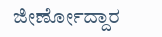ಜೀರ್ಣೋದ್ದಾರ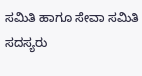ಸಮಿತಿ ಹಾಗೂ ಸೇವಾ ಸಮಿತಿ ಸದಸ್ಯರು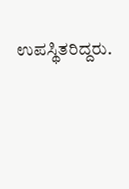ಉಪಸ್ಥಿತರಿದ್ದರು.